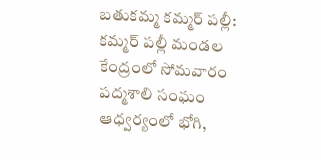బతుకమ్మ కమ్మర్ పల్లీ: కమ్మర్ పల్లీ మండల కేంద్రంలో సోమవారం పద్మశాలి సంఘం ఆధ్వర్యంలో భోగి,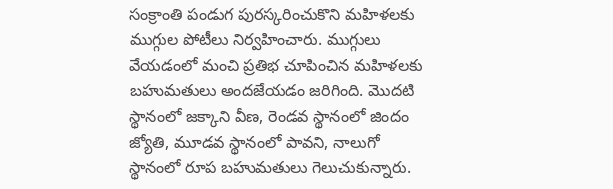సంక్రాంతి పండుగ పురస్కరించుకొని మహిళలకు ముగ్గుల పోటీలు నిర్వహించారు. ముగ్గులు వేయడంలో మంచి ప్రతిభ చూపించిన మహిళలకు బహుమతులు అందజేయడం జరిగింది. మొదటి స్థానంలో జక్కాని వీణ, రెండవ స్థానంలో జిందం జ్యోతి, మూడవ స్థానంలో పావని, నాలుగో స్థానంలో రూప బహుమతులు గెలుచుకున్నారు.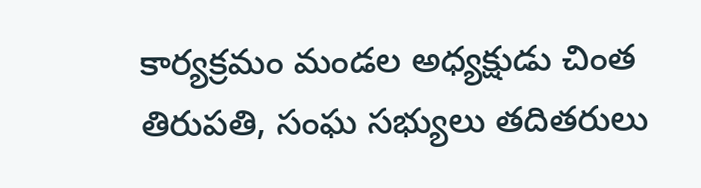కార్యక్రమం మండల అధ్యక్షుడు చింత తిరుపతి, సంఘ సభ్యులు తదితరులు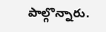పాల్గొన్నారు.